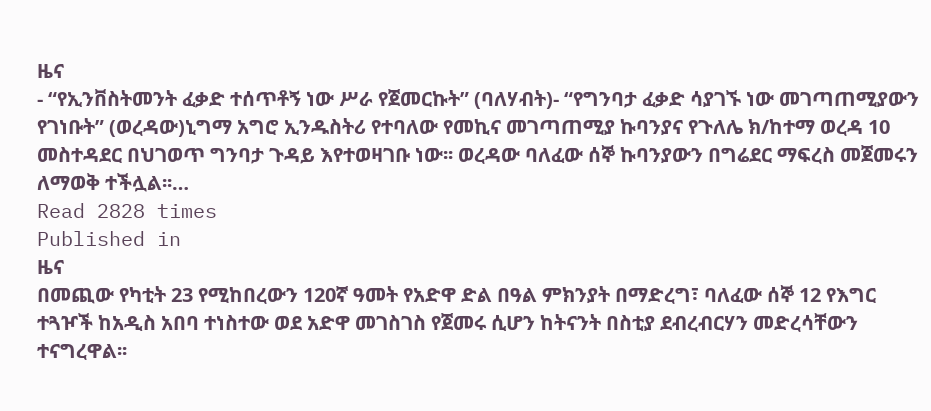ዜና
- “የኢንቨስትመንት ፈቃድ ተሰጥቶኝ ነው ሥራ የጀመርኩት” (ባለሃብት)- “የግንባታ ፈቃድ ሳያገኙ ነው መገጣጠሚያውን የገነቡት” (ወረዳው)ኒግማ አግሮ ኢንዱስትሪ የተባለው የመኪና መገጣጠሚያ ኩባንያና የጉለሌ ክ/ከተማ ወረዳ 10 መስተዳደር በህገወጥ ግንባታ ጉዳይ እየተወዛገቡ ነው፡፡ ወረዳው ባለፈው ሰኞ ኩባንያውን በግሬደር ማፍረስ መጀመሩን ለማወቅ ተችሏል፡፡…
Read 2828 times
Published in
ዜና
በመጪው የካቲት 23 የሚከበረውን 120ኛ ዓመት የአድዋ ድል በዓል ምክንያት በማድረግ፣ ባለፈው ሰኞ 12 የእግር ተጓዦች ከአዲስ አበባ ተነስተው ወደ አድዋ መገስገስ የጀመሩ ሲሆን ከትናንት በስቲያ ደብረብርሃን መድረሳቸውን ተናግረዋል፡፡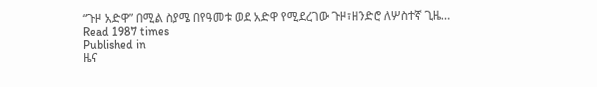“ጉዞ አድዋ” በሚል ስያሜ በየዓመቱ ወደ አድዋ የሚደረገው ጉዞ፣ዘንድሮ ለሦስተኛ ጊዜ…
Read 1987 times
Published in
ዜና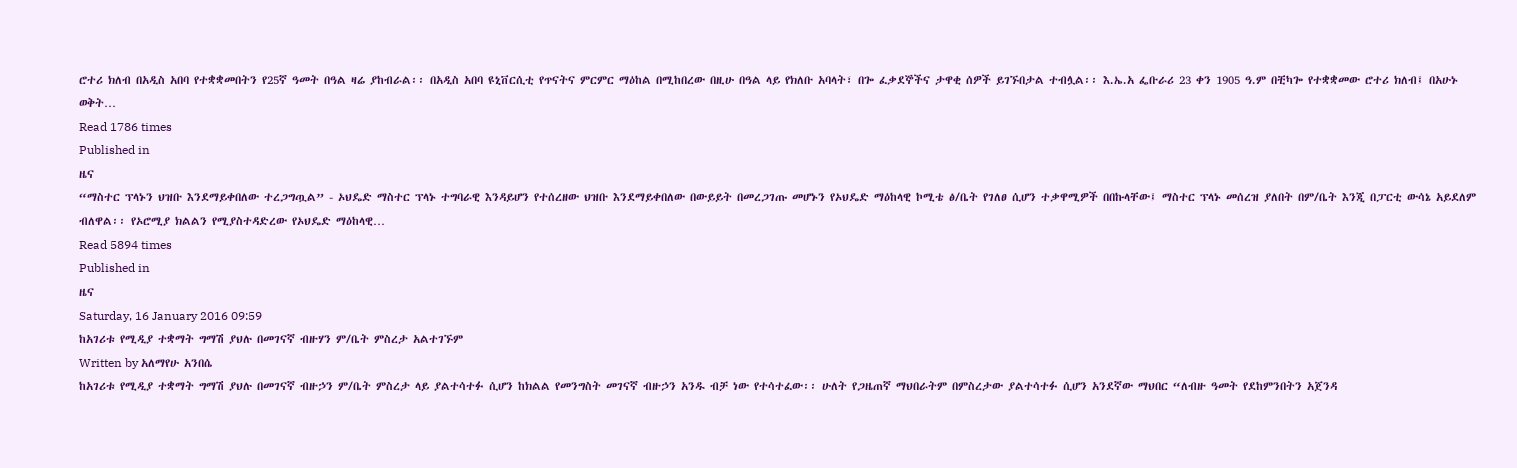ሮተሪ ክለብ በአዲስ አበባ የተቋቋመበትን የ25ኛ ዓመት በዓል ዛሬ ያከብራል፡፡ በአዲስ አበባ ዩኒቨርሲቲ የጥናትና ምርምር ማዕከል በሚከበረው በዚሁ በዓል ላይ የክለቡ አባላት፣ በጐ ፈቃደኞችና ታዋቂ ሰዎች ይገኙበታል ተብሏል፡፡ እ.ኤ.አ ፌቡራሪ 23 ቀን 1905 ዓ.ም በቺካጐ የተቋቋመው ሮተሪ ክለብ፤ በአሁኑ ወቅት…
Read 1786 times
Published in
ዜና
“ማስተር ፕላኑን ህዝቡ እንደማይቀበለው ተረጋግጧል” - ኦህዴድ ማስተር ፕላኑ ተግባራዊ እንዳይሆን የተሰረዘው ህዝቡ እንደማይቀበለው በውይይት በመረጋገጡ መሆኑን የኦህዴድ ማዕከላዊ ኮሚቴ ፅ/ቤት የገለፀ ሲሆን ተቃዋሚዎች በበኩላቸው፤ ማስተር ፕላኑ መሰረዝ ያለበት በም/ቤት እንጂ በፓርቲ ውሳኔ አይደለም ብለዋል፡፡ የኦሮሚያ ክልልን የሚያስተዳድረው የኦህዴድ ማዕከላዊ…
Read 5894 times
Published in
ዜና
Saturday, 16 January 2016 09:59
ከአገሪቱ የሚዲያ ተቋማት ግማሽ ያህሉ በመገናኛ ብዙሃን ም/ቤት ምስረታ አልተገኙም
Written by አለማየሁ አንበሴ
ከአገሪቱ የሚዲያ ተቋማት ግማሽ ያህሉ በመገናኛ ብዙኃን ም/ቤት ምስረታ ላይ ያልተሳተፉ ሲሆን ከክልል የመንግስት መገናኛ ብዙኃን አንዱ ብቻ ነው የተሳተፈው፡፡ ሁለት የጋዜጠኛ ማህበራትም በምስረታው ያልተሳተፉ ሲሆን አንደኛው ማህበር “ለብዙ ዓመት የደከምንበትን አጀንዳ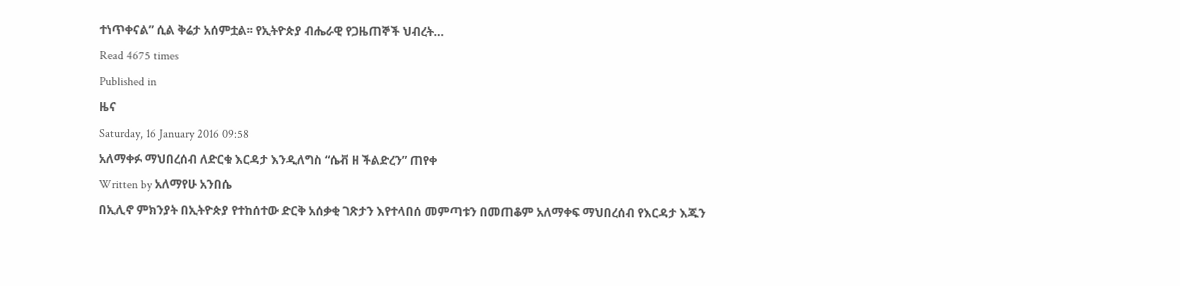ተነጥቀናል” ሲል ቅሬታ አሰምቷል፡፡ የኢትዮጵያ ብሔራዊ የጋዜጠኞች ህብረት…
Read 4675 times
Published in
ዜና
Saturday, 16 January 2016 09:58
አለማቀፉ ማህበረሰብ ለድርቁ እርዳታ እንዲለግስ “ሴቭ ዘ ችልድረን” ጠየቀ
Written by አለማየሁ አንበሴ
በኢሊኖ ምክንያት በኢትዮጵያ የተከሰተው ድርቅ አሰቃቂ ገጽታን እየተላበሰ መምጣቱን በመጠቆም አለማቀፍ ማህበረሰብ የእርዳታ እጁን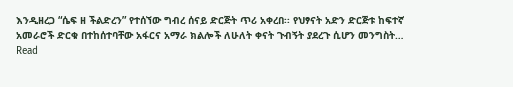እንዲዘረጋ “ሴፍ ዘ ችልድረን” የተሰኘው ግብረ ሰናይ ድርጅት ጥሪ አቀረበ፡፡ የህፃናት አድን ድርጅቱ ከፍተኛ አመራሮች ድርቁ በተከሰተባቸው አፋርና አማራ ክልሎች ለሁለት ቀናት ጉብኝት ያደረጉ ሲሆን መንግስት…
Read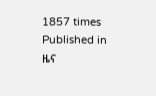1857 times
Published in
ዜና